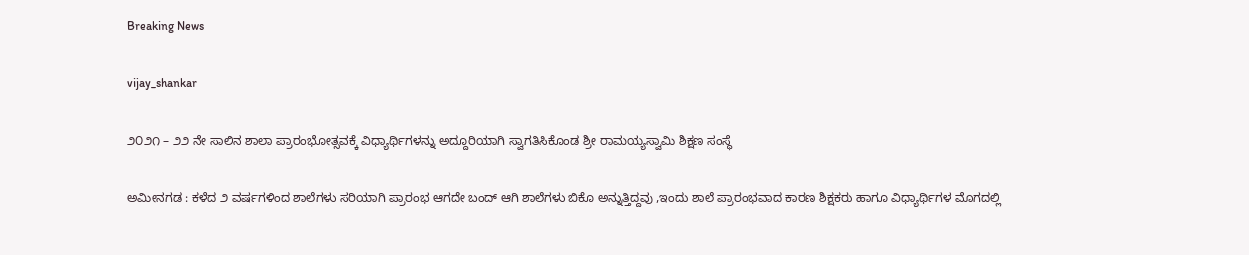Breaking News

vijay_shankar

೨೦೨೧ – ೨೨ ನೇ ಸಾಲಿನ ಶಾಲಾ ಪ್ರಾರಂಭೋತ್ಸವಕ್ಕೆ ವಿಧ್ಯಾರ್ಥಿಗಳನ್ನು ಅದ್ದೂರಿಯಾಗಿ ಸ್ವಾಗತಿಸಿಕೊಂಡ ಶ್ರೀ ರಾಮಯ್ಯಸ್ವಾಮಿ ಶಿಕ್ಷಣ ಸಂಸ್ಥೆ

ಅಮೀನಗಡ : ಕಳೆದ ೨ ವರ್ಷಗಳಿಂದ ಶಾಲೆಗಳು ಸರಿಯಾಗಿ ಪ್ರಾರಂಭ ಆಗದೇ ಬಂದ್ ಆಗಿ ಶಾಲೆಗಳು ಬಿಕೊ ಅನ್ನುತ್ತಿದ್ದವು ,ಇಂದು ಶಾಲೆ ಪ್ರಾರಂಭವಾದ ಕಾರಣ ಶಿಕ್ಷಕರು ಹಾಗೂ ವಿಧ್ಯಾರ್ಥಿಗಳ ಮೊಗದಲ್ಲಿ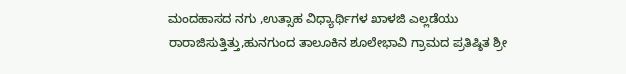ಮಂದಹಾಸದ ನಗು ,ಉತ್ಸಾಹ ವಿಧ್ಯಾರ್ಥಿಗಳ ಖಾಳಜಿ ಎಲ್ಲಡೆಯು ರಾರಾಜಿಸುತ್ತಿತ್ತು,ಹುನಗುಂದ ತಾಲೂಕಿನ ಶೂಲೇಭಾವಿ ಗ್ರಾಮದ ಪ್ರತಿಷ್ಠಿತ ಶ್ರೀ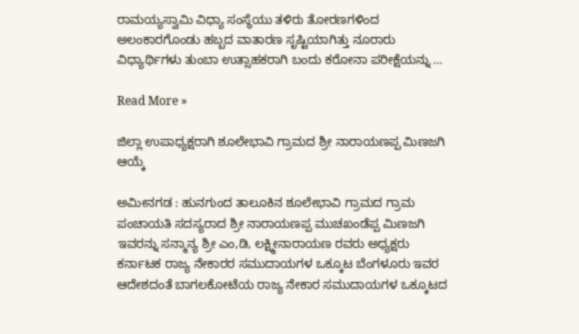ರಾಮಯ್ಯಸ್ವಾಮಿ ವಿಧ್ಯಾ ಸಂಸ್ಥೆಯು ತಳಿರು ತೋರಣಗಳಿಂದ ಅಲಂಕಾರಗೊಂಡು ಹಬ್ಬದ ವಾತಾರಣ ಸೃಷ್ಟಿಯಾಗಿತ್ತು ನೂರಾರು ವಿಧ್ಯಾರ್ಥಿಗಳು ತುಂಬಾ ಉತ್ಸಾಹಕರಾಗಿ ಬಂದು ಕರೋನಾ ಪರೀಕ್ಷೆಯನ್ನು …

Read More »

ಜಿಲ್ಲಾ ಉಪಾಧ್ಯಕ್ಷರಾಗಿ ಶೂಲೇಭಾವಿ ಗ್ರಾಮದ ಶ್ರೀ ನಾರಾಯಣಪ್ಪ ಮಿಣಜಗಿ ಆಯ್ಕೆ

ಅಮೀನಗಡ : ಹುನಗುಂದ ತಾಲೂಕಿನ ಶೂಲೇಭಾವಿ ಗ್ರಾಮದ ಗ್ರಾಮ ಪಂಚಾಯತಿ ಸದಸ್ಯರಾದ ಶ್ರೀ ನಾರಾಯಣಪ್ಪ ಮುಚಖಂಡೆಪ್ಪ ಮಿಣಜಗಿ ಇವರನ್ನು ಸನ್ಮಾನ್ಯ ಶ್ರೀ ಎಂ,ಡಿ, ಲಕ್ಷ್ಮೀನಾರಾಯಣ ರವರು ಅಧ್ಯಕ್ಷರು ಕರ್ನಾಟಕ ರಾಜ್ಯ ನೇಕಾರರ ಸಮುದಾಯಗಳ ಒಕ್ಕೂಟ ಬೆಂಗಳೂರು ಇವರ ಆದೇಶದಂತೆ ಬಾಗಲಕೋಟೆಯ ರಾಜ್ಯ ನೇಕಾರ ಸಮುದಾಯಗಳ ಒಕ್ಕೂಟದ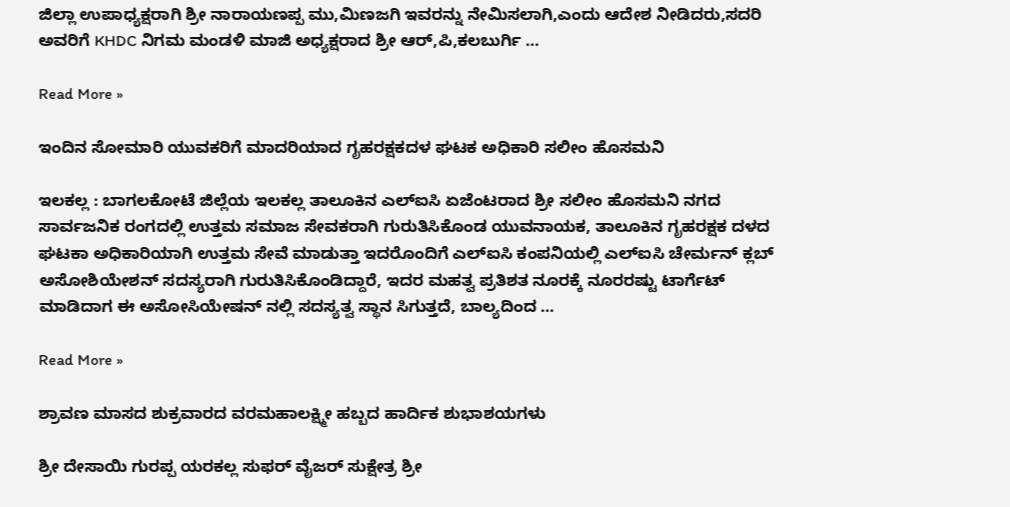ಜಿಲ್ಲಾ ಉಪಾಧ್ಯಕ್ಷರಾಗಿ ಶ್ರೀ ನಾರಾಯಣಪ್ಪ ಮು,ಮಿಣಜಗಿ ಇವರನ್ನು ನೇಮಿಸಲಾಗಿ,ಎಂದು ಆದೇಶ ನೀಡಿದರು,ಸದರಿ ಅವರಿಗೆ KHDC ನಿಗಮ ಮಂಡಳಿ ಮಾಜಿ ಅಧ್ಯಕ್ಷರಾದ ಶ್ರೀ ಆರ್,ಪಿ,ಕಲಬುರ್ಗಿ …

Read More »

ಇಂದಿನ ಸೋಮಾರಿ ಯುವಕರಿಗೆ ಮಾದರಿಯಾದ ಗೃಹರಕ್ಷಕದಳ ಘಟಕ ಅಧಿಕಾರಿ ಸಲೀಂ ಹೊಸಮನಿ

ಇಲಕಲ್ಲ : ಬಾಗಲಕೋಟೆ ಜಿಲ್ಲೆಯ ಇಲಕಲ್ಲ ತಾಲೂಕಿನ ಎಲ್ಐಸಿ ಏಜೆಂಟರಾದ ಶ್ರೀ ಸಲೀಂ ಹೊಸಮನಿ ನಗದ ಸಾರ್ವಜನಿಕ ರಂಗದಲ್ಲಿ ಉತ್ತಮ ಸಮಾಜ ಸೇವಕರಾಗಿ ಗುರುತಿಸಿಕೊಂಡ ಯುವನಾಯಕ, ತಾಲೂಕಿನ ಗೃಹರಕ್ಷಕ ದಳದ ಘಟಕಾ ಅಧಿಕಾರಿಯಾಗಿ ಉತ್ತಮ ಸೇವೆ ಮಾಡುತ್ತಾ ಇದರೊಂದಿಗೆ ಎಲ್ಐಸಿ ಕಂಪನಿಯಲ್ಲಿ ಎಲ್ಐಸಿ ಚೇರ್ಮನ್ ಕ್ಲಬ್ ಅಸೋಶಿಯೇಶನ್ ಸದಸ್ಯರಾಗಿ ಗುರುತಿಸಿಕೊಂಡಿದ್ದಾರೆ, ಇದರ ಮಹತ್ವ ಪ್ರತಿಶತ ನೂರಕ್ಕೆ ನೂರರಷ್ಟು ಟಾರ್ಗೆಟ್ ಮಾಡಿದಾಗ ಈ ಅಸೋಸಿಯೇಷನ್ ನಲ್ಲಿ ಸದಸ್ಯತ್ವ ಸ್ಥಾನ ಸಿಗುತ್ತದೆ, ಬಾಲ್ಯದಿಂದ …

Read More »

ಶ್ರಾವಣ ಮಾಸದ ಶುಕ್ರವಾರದ ವರಮಹಾಲಕ್ಷ್ಮೀ ಹಬ್ಬದ ಹಾರ್ದಿಕ ಶುಭಾಶಯಗಳು

ಶ್ರೀ ದೇಸಾಯಿ ಗುರಪ್ಪ ಯರಕಲ್ಲ ಸುಫರ್ ವೈಜರ್ ಸುಕ್ಷೇತ್ರ ಶ್ರೀ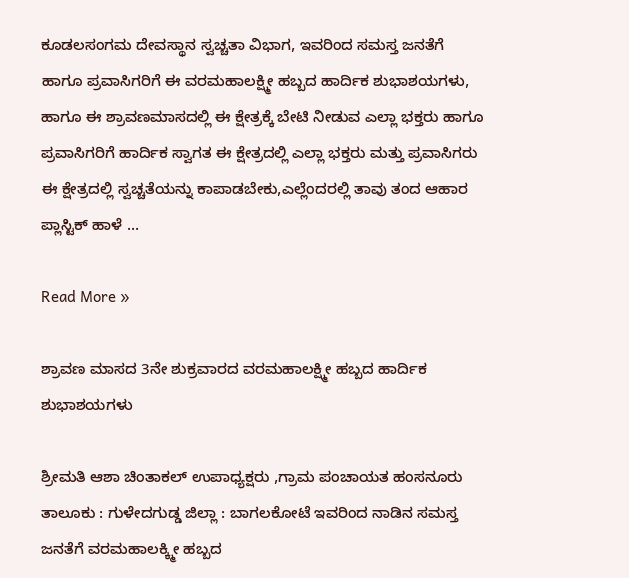ಕೂಡಲಸಂಗಮ ದೇವಸ್ಥಾನ ಸ್ವಚ್ಚತಾ ವಿಭಾಗ, ಇವರಿಂದ ಸಮಸ್ತ ಜನತೆಗೆ ಹಾಗೂ ಪ್ರವಾಸಿಗರಿಗೆ ಈ ವರಮಹಾಲಕ್ಷ್ಮೀ ಹಬ್ಬದ ಹಾರ್ದಿಕ ಶುಭಾಶಯಗಳು, ಹಾಗೂ ಈ ಶ್ರಾವಣಮಾಸದಲ್ಲಿ ಈ ಕ್ಷೇತ್ರಕ್ಕೆ ಬೇಟಿ ನೀಡುವ ಎಲ್ಲಾ ಭಕ್ತರು ಹಾಗೂ ಪ್ರವಾಸಿಗರಿಗೆ ಹಾರ್ದಿಕ ಸ್ವಾಗತ ಈ ಕ್ಷೇತ್ರದಲ್ಲಿ ಎಲ್ಲಾ ಭಕ್ತರು ಮತ್ತು ಪ್ರವಾಸಿಗರು ಈ ಕ್ಷೇತ್ರದಲ್ಲಿ ಸ್ವಚ್ಚತೆಯನ್ನು ಕಾಪಾಡಬೇಕು,ಎಲ್ಲೆಂದರಲ್ಲಿ ತಾವು ತಂದ ಆಹಾರ ಪ್ಲಾಸ್ಟಿಕ್ ಹಾಳೆ …

Read More »

ಶ್ರಾವಣ ಮಾಸದ 3ನೇ ಶುಕ್ರವಾರದ ವರಮಹಾಲಕ್ಷ್ಮೀ ಹಬ್ಬದ ಹಾರ್ದಿಕ ಶುಭಾಶಯಗಳು

ಶ್ರೀಮತಿ ಆಶಾ ಚಿಂತಾಕಲ್ ಉಪಾಧ್ಯಕ್ಷರು ,ಗ್ರಾಮ ಪಂಚಾಯತ ಹಂಸನೂರು ತಾಲೂಕು : ಗುಳೇದಗುಡ್ಡ ಜಿಲ್ಲಾ : ಬಾಗಲಕೋಟೆ ಇವರಿಂದ ನಾಡಿನ ಸಮಸ್ತ ಜನತೆಗೆ ವರಮಹಾಲಕ್ಕ್ಮೀ ಹಬ್ಬದ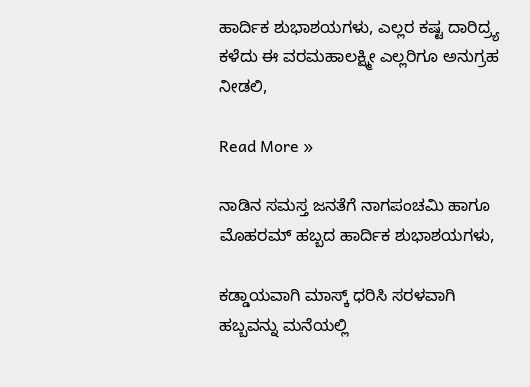ಹಾರ್ದಿಕ ಶುಭಾಶಯಗಳು, ಎಲ್ಲರ ಕಷ್ಟ ದಾರಿದ್ರ್ಯ ಕಳೆದು ಈ ವರಮಹಾಲಕ್ಷ್ಮೀ ಎಲ್ಲರಿಗೂ ಅನುಗ್ರಹ ನೀಡಲಿ,

Read More »

ನಾಡಿನ ಸಮಸ್ತ ಜನತೆಗೆ ನಾಗಪಂಚಮಿ ಹಾಗೂ ಮೊಹರಮ್ ಹಬ್ಬದ ಹಾರ್ದಿಕ ಶುಭಾಶಯಗಳು,

ಕಡ್ಡಾಯವಾಗಿ ಮಾಸ್ಕ್ ಧರಿಸಿ ಸರಳವಾಗಿ ಹಬ್ಬವನ್ನು ಮನೆಯಲ್ಲಿ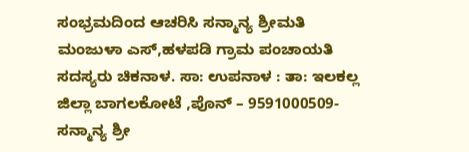ಸಂಭ್ರಮದಿಂದ ಆಚರಿಸಿ ಸನ್ಮಾನ್ಯ ಶ್ರೀಮತಿ ಮಂಜುಳಾ ಎಸ್,ಹಳಪಡಿ ಗ್ರಾಮ ಪಂಚಾಯತಿ ಸದಸ್ಯರು ಚಿಕನಾಳ. ಸಾ: ಉಪನಾಳ : ತಾ: ಇಲಕಲ್ಲ ಜಿಲ್ಲಾ ಬಾಗಲಕೋಟೆ ,ಪೊನ್ – 9591000509- ಸನ್ಮಾನ್ಯ ಶ್ರೀ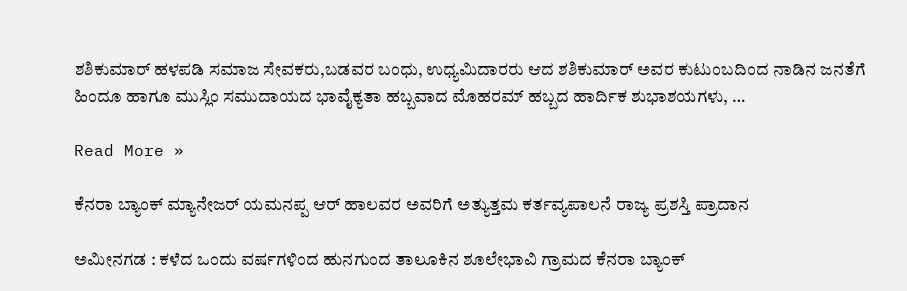ಶಶಿಕುಮಾರ್ ಹಳಪಡಿ ಸಮಾಜ ಸೇವಕರು,ಬಡವರ ಬಂಧು, ಉಧ್ಯಮಿದಾರರು ಆದ ಶಶಿಕುಮಾರ್ ಅವರ ಕುಟುಂಬದಿಂದ ನಾಡಿನ ಜನತೆಗೆ ಹಿಂದೂ ಹಾಗೂ ಮುಸ್ಲಿಂ ಸಮುದಾಯದ ಭಾವೈಕ್ಯತಾ ಹಬ್ಬವಾದ ಮೊಹರಮ್ ಹಬ್ಬದ ಹಾರ್ದಿಕ ಶುಭಾಶಯಗಳು, …

Read More »

ಕೆನರಾ ಬ್ಯಾಂಕ್ ಮ್ಯಾನೇಜರ್ ಯಮನಪ್ಪ ಆರ್ ಹಾಲವರ ಅವರಿಗೆ ಅತ್ಯುತ್ತಮ ಕರ್ತವ್ಯಪಾಲನೆ ರಾಜ್ಯ ಪ್ರಶಸ್ತಿ ಪ್ರಾದಾನ

ಅಮೀನಗಡ : ಕಳೆದ ಒಂದು ವರ್ಷಗಳಿಂದ ಹುನಗುಂದ ತಾಲೂಕಿನ ಶೂಲೇಭಾವಿ ಗ್ರಾಮದ ಕೆನರಾ ಬ್ಯಾಂಕ್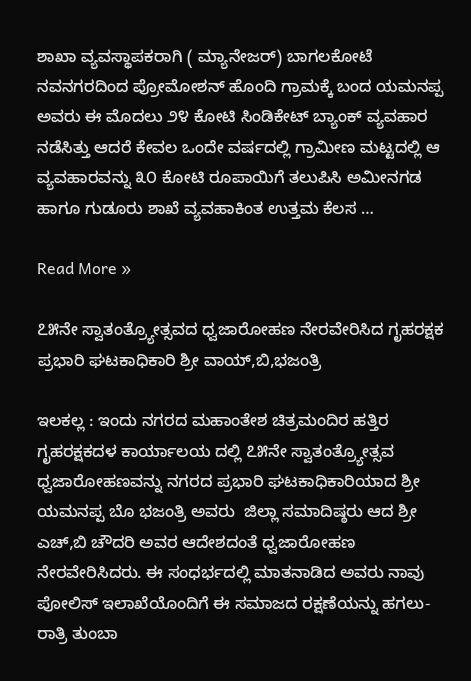ಶಾಖಾ ವ್ಯವಸ್ಥಾಪಕರಾಗಿ ( ಮ್ಯಾನೇಜರ್) ಬಾಗಲಕೋಟೆ ನವನಗರದಿಂದ ಪ್ರೋಮೋಶನ್ ಹೊಂದಿ ಗ್ರಾಮಕ್ಕೆ ಬಂದ ಯಮನಪ್ಪ ಅವರು ಈ ಮೊದಲು ೨೪ ಕೋಟಿ ಸಿಂಡಿಕೇಟ್ ಬ್ಯಾಂಕ್ ವ್ಯವಹಾರ ನಡೆಸಿತ್ತು ಆದರೆ ಕೇವಲ ಒಂದೇ ವರ್ಷದಲ್ಲಿ ಗ್ರಾಮೀಣ ಮಟ್ಟದಲ್ಲಿ ಆ ವ್ಯವಹಾರವನ್ನು ೩೦ ಕೋಟಿ ರೂಪಾಯಿಗೆ ತಲುಪಿಸಿ ಅಮೀನಗಡ ಹಾಗೂ ಗುಡೂರು ಶಾಖೆ ವ್ಯವಹಾಕಿಂತ ಉತ್ತಮ ಕೆಲಸ …

Read More »

೭೫ನೇ ಸ್ವಾತಂತ್ರ್ಯೋತ್ಸವದ ಧ್ವಜಾರೋಹಣ ನೇರವೇರಿಸಿದ ಗೃಹರಕ್ಷಕ ಪ್ರಭಾರಿ ಘಟಕಾಧಿಕಾರಿ ಶ್ರೀ ವಾಯ್,ಬಿ,ಭಜಂತ್ರಿ

ಇಲಕಲ್ಲ : ಇಂದು ನಗರದ ಮಹಾಂತೇಶ ಚಿತ್ರಮಂದಿರ ಹತ್ತಿರ ಗೃಹರಕ್ಷಕದಳ ಕಾರ್ಯಾಲಯ ದಲ್ಲಿ ೭೫ನೇ ಸ್ವಾತಂತ್ರ್ಯೋತ್ಸವ ಧ್ವಜಾರೋಹಣವನ್ನು ನಗರದ ಪ್ರಭಾರಿ ಘಟಕಾಧಿಕಾರಿಯಾದ ಶ್ರೀ ಯಮನಪ್ಪ ಬೊ ಭಜಂತ್ರಿ ಅವರು  ಜಿಲ್ಲಾ ಸಮಾದಿಷ್ಠರು ಆದ ಶ್ರೀ ಎಚ್,ಬಿ ಚೌದರಿ ಅವರ ಆದೇಶದಂತೆ ಧ್ವಜಾರೋಹಣ  ನೇರವೇರಿಸಿದರು. ಈ ಸಂಧರ್ಭದಲ್ಲಿ ಮಾತನಾಡಿದ ಅವರು ನಾವು ಪೋಲಿಸ್ ಇಲಾಖೆಯೊಂದಿಗೆ ಈ ಸಮಾಜದ ರಕ್ಷಣೆಯನ್ನು ಹಗಲು- ರಾತ್ರಿ ತುಂಬಾ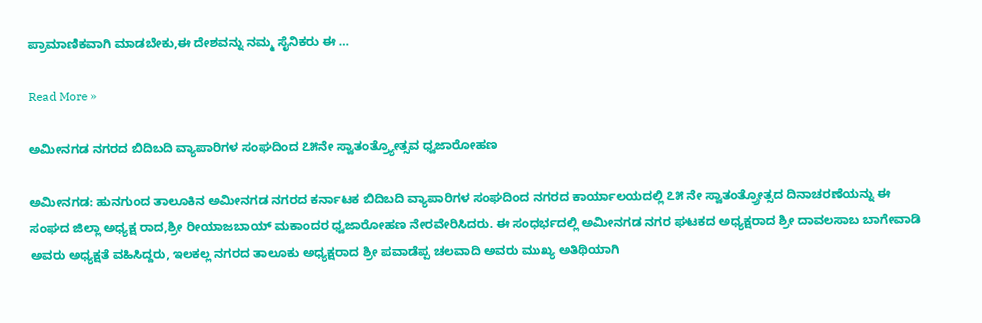ಪ್ರಾಮಾಣಿಕವಾಗಿ ಮಾಡಬೇಕು,ಈ ದೇಶವನ್ನು ನಮ್ಮ ಸೈನಿಕರು ಈ …

Read More »

ಅಮೀನಗಡ ನಗರದ ಬಿದಿಬದಿ ವ್ಯಾಪಾರಿಗಳ ಸಂಘದಿಂದ ೭೫ನೇ ಸ್ವಾತಂತ್ರ್ಯೋತ್ಸವ ಧ್ವಜಾರೋಹಣ

ಅಮೀನಗಡ: ಹುನಗುಂದ ತಾಲೂಕಿನ ಅಮೀನಗಡ ನಗರದ ಕರ್ನಾಟಕ ಬಿದಿಬದಿ ವ್ಯಾಪಾರಿಗಳ ಸಂಘದಿಂದ ನಗರದ ಕಾರ್ಯಾಲಯದಲ್ಲಿ ೭೫ ನೇ ಸ್ವಾತಂತ್ರ್ರೋತ್ಸದ ದಿನಾಚರಣೆಯನ್ನು ಈ ಸಂಘದ ಜಿಲ್ಲಾ ಅಧ್ಯಕ್ಷ ರಾದ,ಶ್ರೀ ರೀಯಾಜಬಾಯ್ ಮಕಾಂದರ ಧ್ವಜಾರೋಹಣ ನೇರವೇರಿಸಿದರು. ಈ ಸಂಧರ್ಭದಲ್ಲಿ ಅಮೀನಗಡ ನಗರ ಘಟಕದ ಅಧ್ಯಕ್ಷರಾದ ಶ್ರೀ ದಾವಲಸಾಬ ಬಾಗೇವಾಡಿ ಅವರು ಅಧ್ಯಕ್ಷತೆ ವಹಿಸಿದ್ದರು, ಇಲಕಲ್ಲ ನಗರದ ತಾಲೂಕು ಅಧ್ಯಕ್ಷರಾದ ಶ್ರೀ ಪವಾಡೆಪ್ಪ ಚಲವಾದಿ ಅವರು ಮುಖ್ಯ ಅತಿಥಿಯಾಗಿ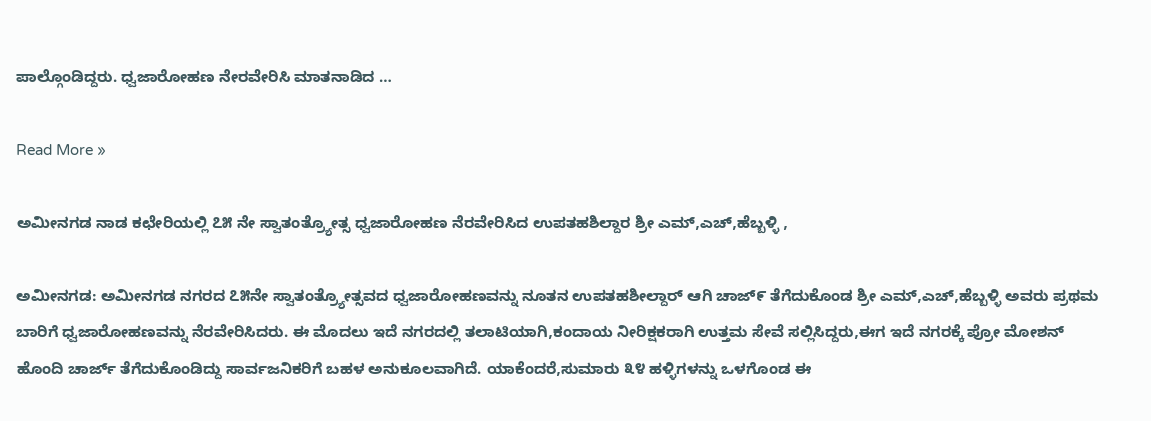ಪಾಲ್ಗೊಂಡಿದ್ದರು. ಧ್ವಜಾರೋಹಣ ನೇರವೇರಿಸಿ ಮಾತನಾಡಿದ …

Read More »

ಅಮೀನಗಡ ನಾಡ ಕಛೇರಿಯಲ್ಲಿ ೭೫ ನೇ ಸ್ವಾತಂತ್ರ್ಯೋತ್ಸ ಧ್ವಜಾರೋಹಣ ನೆರವೇರಿಸಿದ ಉಪತಹಶಿಲ್ದಾರ ಶ್ರೀ ಎಮ್,ಎಚ್,ಹೆಬ್ಬಳ್ಳಿ ,

ಅಮೀನಗಡ: ಅಮೀನಗಡ ನಗರದ ೭೫ನೇ ಸ್ವಾತಂತ್ರ್ಯೋತ್ಸವದ ಧ್ವಜಾರೋಹಣವನ್ನು ನೂತನ ಉಪತಹಶೀಲ್ದಾರ್ ಆಗಿ ಚಾಜ್೯ ತೆಗೆದುಕೊಂಡ ಶ್ರೀ ಎಮ್,ಎಚ್,ಹೆಬ್ಬಳ್ಳಿ ಅವರು ಪ್ರಥಮ ಬಾರಿಗೆ ಧ್ವಜಾರೋಹಣವನ್ನು ನೆರವೇರಿಸಿದರು. ಈ ಮೊದಲು ಇದೆ ನಗರದಲ್ಲಿ ತಲಾಟಿಯಾಗಿ,ಕಂದಾಯ ನೀರಿಕ್ಷಕರಾಗಿ ಉತ್ತಮ ಸೇವೆ ಸಲ್ಲಿಸಿದ್ದರು,ಈಗ ಇದೆ ನಗರಕ್ಕೆ ಪ್ರೋ ಮೋಶನ್ ಹೊಂದಿ ಚಾರ್ಜ್ ತೆಗೆದುಕೊಂಡಿದ್ದು ಸಾರ್ವಜನಿಕರಿಗೆ ಬಹಳ ಅನುಕೂಲವಾಗಿದೆ. ಯಾಕೆಂದರೆ,ಸುಮಾರು ೩೪ ಹಳ್ಳಿಗಳನ್ನು ಒಳಗೊಂಡ ಈ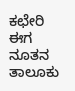ಕಛೇರಿ ಈಗ ನೂತನ ತಾಲೂಕು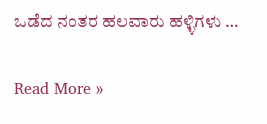ಒಡೆದ ನಂತರ ಹಲವಾರು ಹಳ್ಳಿಗಳು …

Read More »